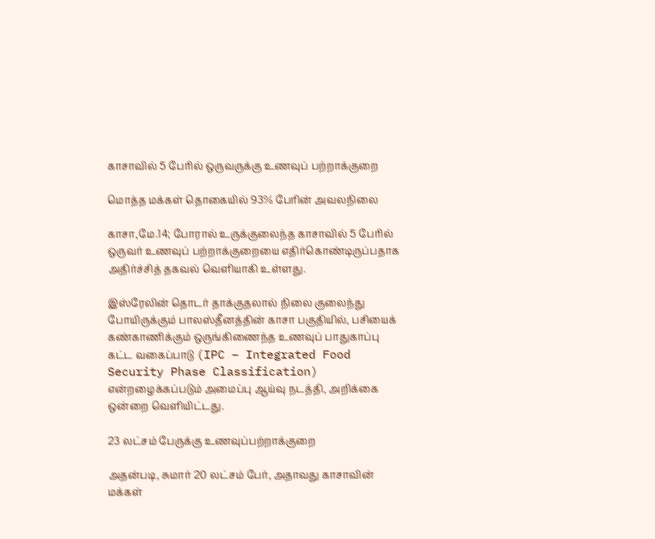காசாவில் 5 பேரில் ஒருவருக்கு உணவுப் பற்றாக்குறை

மொத்த மக்கள் தொகையில் 93% பேரின் அவலநிலை

காசா,மே.14; போரால் உருக்குலைந்த காசாவில் 5 பேரில் ஒருவர் உணவுப் பற்றாக்குறையை எதிர்கொண்டிருப்பதாக அதிர்ச்சித் தகவல் வெளியாகி உள்ளது.

இஸ்ரேலின் தொடர் தாக்குதலால் நிலை குலைந்து போயிருக்கும் பாலஸ்தீனத்தின் காசா பகுதியில், பசியைக் கண்காணிக்கும் ஒருங்கிணைந்த உணவுப் பாதுகாப்பு கட்ட வகைப்பாடு (IPC – Integrated Food Security Phase Classification) என்றழைக்கப்படும் அமைப்பு ஆய்வு நடத்தி, அறிக்கை ஒன்றை வெளியிட்டது.

23 லட்சம் பேருக்கு உணவுப்பற்றாக்குறை

அதன்படி, சுமார் 20 லட்சம் பேர், அதாவது காசாவின் மக்கள்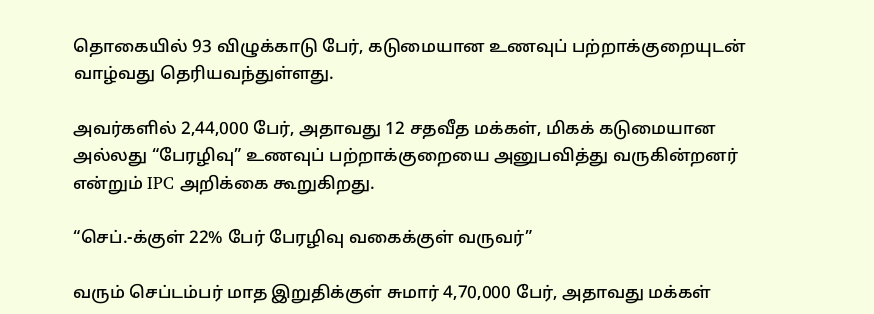தொகையில் 93 விழுக்காடு பேர், கடுமையான உணவுப் பற்றாக்குறையுடன் வாழ்வது தெரியவந்துள்ளது.

அவர்களில் 2,44,000 பேர், அதாவது 12 சதவீத மக்கள், மிகக் கடுமையான அல்லது “பேரழிவு” உணவுப் பற்றாக்குறையை அனுபவித்து வருகின்றனர் என்றும் IPC அறிக்கை கூறுகிறது.

“செப்.-க்குள் 22% பேர் பேரழிவு வகைக்குள் வருவர்”

வரும் செப்டம்பர் மாத இறுதிக்குள் சுமார் 4,70,000 பேர், அதாவது மக்கள்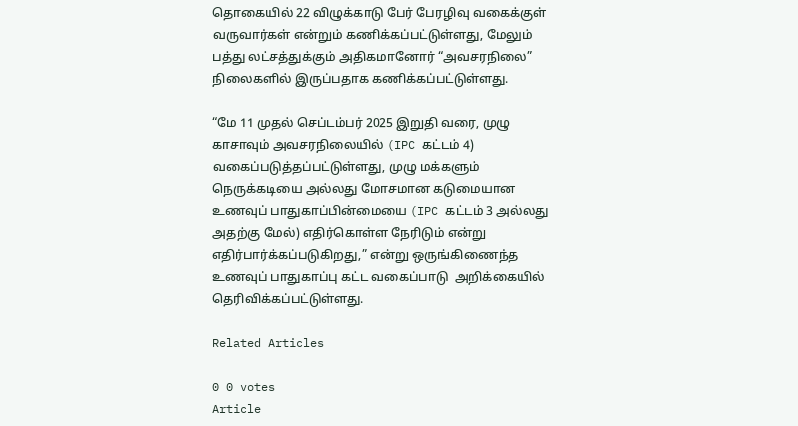தொகையில் 22 விழுக்காடு பேர் பேரழிவு வகைக்குள் வருவார்கள் என்றும் கணிக்கப்பட்டுள்ளது, மேலும் பத்து லட்சத்துக்கும் அதிகமானோர் “அவசரநிலை” நிலைகளில் இருப்பதாக கணிக்கப்பட்டுள்ளது.

“மே 11 முதல் செப்டம்பர் 2025 இறுதி வரை, முழு காசாவும் அவசரநிலையில் (IPC கட்டம் 4) வகைப்படுத்தப்பட்டுள்ளது, முழு மக்களும் நெருக்கடியை அல்லது மோசமான கடுமையான உணவுப் பாதுகாப்பின்மையை (IPC கட்டம் 3 அல்லது அதற்கு மேல்) எதிர்கொள்ள நேரிடும் என்று எதிர்பார்க்கப்படுகிறது,” என்று ஒருங்கிணைந்த உணவுப் பாதுகாப்பு கட்ட வகைப்பாடு  அறிக்கையில் தெரிவிக்கப்பட்டுள்ளது.

Related Articles

0 0 votes
Article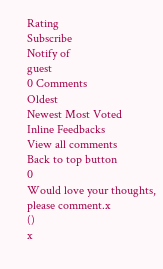Rating
Subscribe
Notify of
guest
0 Comments
Oldest
Newest Most Voted
Inline Feedbacks
View all comments
Back to top button
0
Would love your thoughts, please comment.x
()
x